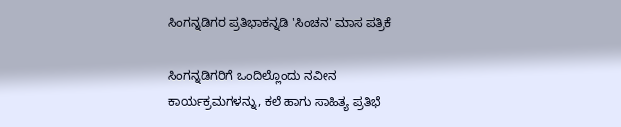ಸಿಂಗನ್ನಡಿಗರ ಪ್ರತಿಭಾಕನ್ನಡಿ 'ಸಿಂಚನ' ಮಾಸ ಪತ್ರಿಕೆ

ಸಿಂಗನ್ನಡಿಗರಿಗೆ ಒಂದಿಲ್ಲೊಂದು ನವೀನ ಕಾರ್ಯಕ್ರಮಗಳನ್ನು, ಕಲೆ ಹಾಗು ಸಾಹಿತ್ಯ ಪ್ರತಿಭೆ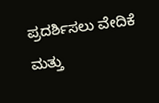ಪ್ರದರ್ಶಿಸಲು ವೇದಿಕೆ ಮತ್ತು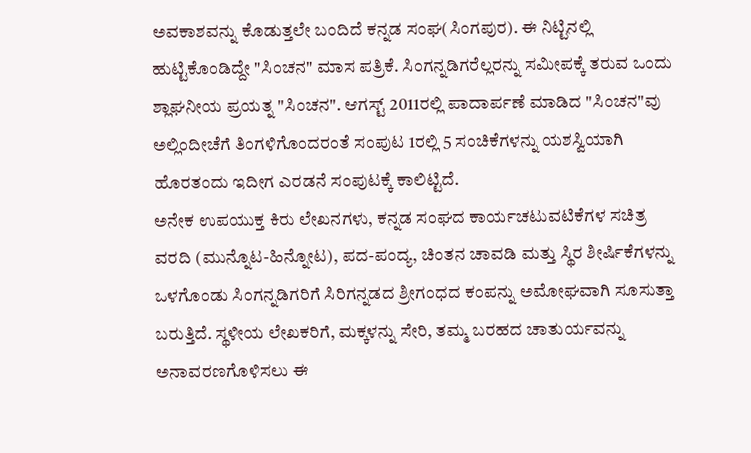ಅವಕಾಶವನ್ನು ಕೊಡುತ್ತಲೇ ಬಂದಿದೆ ಕನ್ನಡ ಸಂಘ(ಸಿಂಗಪುರ). ಈ ನಿಟ್ಟಿನಲ್ಲಿ ಹುಟ್ಟಿಕೊಂಡಿದ್ದೇ "ಸಿಂಚನ" ಮಾಸ ಪತ್ರಿಕೆ. ಸಿಂಗನ್ನಡಿಗರೆಲ್ಲರನ್ನು ಸಮೀಪಕ್ಕೆ ತರುವ ಒಂದು ಶ್ಲಾಘನೀಯ ಪ್ರಯತ್ನ "ಸಿಂಚನ". ಆಗಸ್ಟ್ 2011ರಲ್ಲಿ ಪಾದಾರ್ಪಣೆ ಮಾಡಿದ "ಸಿಂಚನ"ವು ಅಲ್ಲಿಂದೀಚೆಗೆ ತಿಂಗಳಿಗೊಂದರಂತೆ ಸಂಪುಟ 1ರಲ್ಲಿ 5 ಸಂಚಿಕೆಗಳನ್ನು ಯಶಸ್ವಿಯಾಗಿ ಹೊರತಂದು ಇದೀಗ ಎರಡನೆ ಸಂಪುಟಕ್ಕೆ ಕಾಲಿಟ್ಟಿದೆ.
ಅನೇಕ ಉಪಯುಕ್ತ ಕಿರು ಲೇಖನಗಳು, ಕನ್ನಡ ಸಂಘದ ಕಾರ್ಯಚಟುವಟಿಕೆಗಳ ಸಚಿತ್ರ ವರದಿ (ಮುನ್ನೊಟ-ಹಿನ್ನೋಟ), ಪದ-ಪಂದ್ಯ, ಚಿಂತನ ಚಾವಡಿ ಮತ್ತು ಸ್ಥಿರ ಶೀರ್ಷಿಕೆಗಳನ್ನು ಒಳಗೊಂಡು ಸಿಂಗನ್ನಡಿಗರಿಗೆ ಸಿರಿಗನ್ನಡದ ಶ್ರೀಗಂಧದ ಕಂಪನ್ನು ಅಮೋಘವಾಗಿ ಸೂಸುತ್ತಾ ಬರುತ್ತಿದೆ. ಸ್ಥಳೀಯ ಲೇಖಕರಿಗೆ, ಮಕ್ಕಳನ್ನು ಸೇರಿ, ತಮ್ಮ ಬರಹದ ಚಾತುರ್ಯವನ್ನು ಅನಾವರಣಗೊಳಿಸಲು ಈ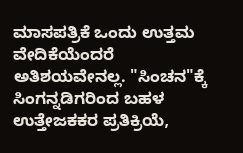ಮಾಸಪತ್ರಿಕೆ ಒಂದು ಉತ್ತಮ ವೇದಿಕೆಯೆಂದರೆ ಅತಿಶಯವೇನಲ್ಲ. "ಸಿಂಚನ"ಕ್ಕೆ ಸಿಂಗನ್ನಡಿಗರಿಂದ ಬಹಳ ಉತ್ತೇಜಕಕರ ಪ್ರತಿಕ್ರಿಯೆ,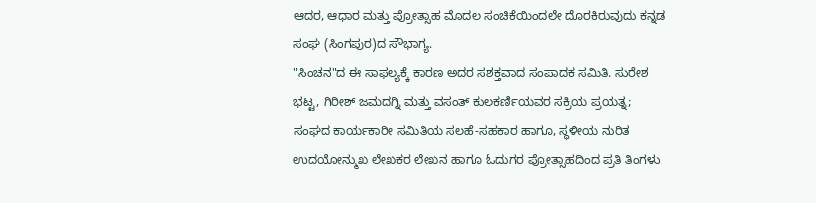ಆದರ, ಆಧಾರ ಮತ್ತು ಪ್ರೋತ್ಸಾಹ ಮೊದಲ ಸಂಚಿಕೆಯಿಂದಲೇ ದೊರಕಿರುವುದು ಕನ್ನಡ ಸಂಘ (ಸಿಂಗಪುರ)ದ ಸೌಭಾಗ್ಯ.
"ಸಿಂಚನ"ದ ಈ ಸಾಫಲ್ಯಕ್ಕೆ ಕಾರಣ ಅದರ ಸಶಕ್ತವಾದ ಸಂಪಾದಕ ಸಮಿತಿ. ಸುರೇಶ ಭಟ್ಟ, ಗಿರೀಶ್ ಜಮದಗ್ನಿ ಮತ್ತು ವಸಂತ್ ಕುಲಕರ್ಣಿಯವರ ಸಕ್ರಿಯ ಪ್ರಯತ್ನ; ಸಂಘದ ಕಾರ್ಯಕಾರೀ ಸಮಿತಿಯ ಸಲಹೆ-ಸಹಕಾರ ಹಾಗೂ, ಸ್ಥಳೀಯ ನುರಿತ ಉದಯೋನ್ಮುಖ ಲೇಖಕರ ಲೇಖನ ಹಾಗೂ ಓದುಗರ ಪ್ರೋತ್ಸಾಹದಿಂದ ಪ್ರತಿ ತಿಂಗಳು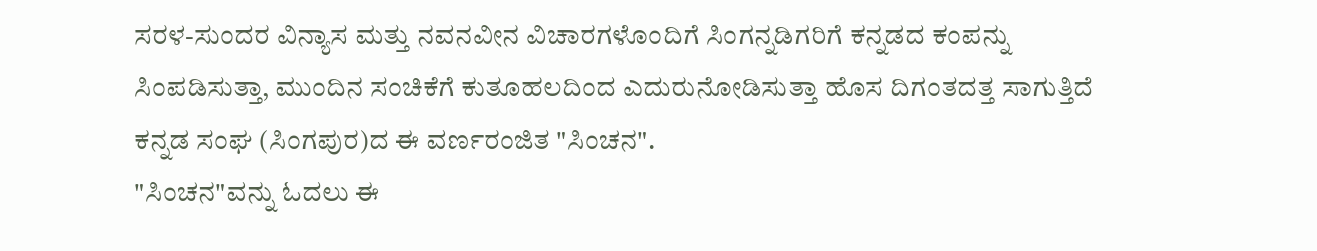ಸರಳ-ಸುಂದರ ವಿನ್ಯಾಸ ಮತ್ತು ನವನವೀನ ವಿಚಾರಗಳೊಂದಿಗೆ ಸಿಂಗನ್ನಡಿಗರಿಗೆ ಕನ್ನಡದ ಕಂಪನ್ನು ಸಿಂಪಡಿಸುತ್ತಾ, ಮುಂದಿನ ಸಂಚಿಕೆಗೆ ಕುತೂಹಲದಿಂದ ಎದುರುನೋಡಿಸುತ್ತಾ ಹೊಸ ದಿಗಂತದತ್ತ ಸಾಗುತ್ತಿದೆ ಕನ್ನಡ ಸಂಘ (ಸಿಂಗಪುರ)ದ ಈ ವರ್ಣರಂಜಿತ "ಸಿಂಚನ".
"ಸಿಂಚನ"ವನ್ನು ಓದಲು ಈ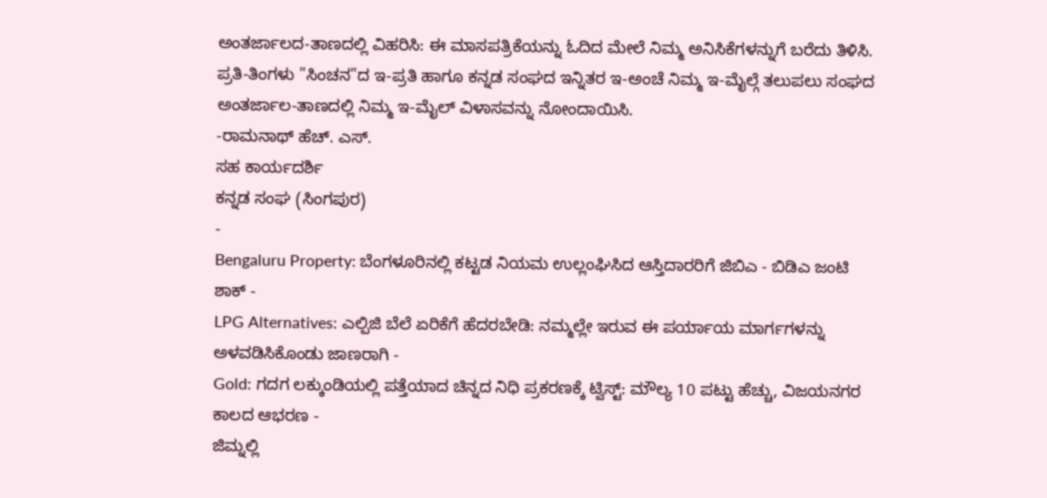ಅಂತರ್ಜಾಲದ-ತಾಣದಲ್ಲಿ ವಿಹರಿಸಿ: ಈ ಮಾಸಪತ್ರಿಕೆಯನ್ನು ಓದಿದ ಮೇಲೆ ನಿಮ್ಮ ಅನಿಸಿಕೆಗಳನ್ನುಗೆ ಬರೆದು ತಿಳಿಸಿ. ಪ್ರತಿ-ತಿಂಗಳು "ಸಿಂಚನ"ದ ಇ-ಪ್ರತಿ ಹಾಗೂ ಕನ್ನಡ ಸಂಘದ ಇನ್ನಿತರ ಇ-ಅಂಚೆ ನಿಮ್ಮ ಇ-ಮೈಲ್ಗೆ ತಲುಪಲು ಸಂಘದ ಅಂತರ್ಜಾಲ-ತಾಣದಲ್ಲಿ ನಿಮ್ಮ ಇ-ಮೈಲ್ ವಿಳಾಸವನ್ನು ನೋಂದಾಯಿಸಿ.
-ರಾಮನಾಥ್ ಹೆಚ್. ಎಸ್.
ಸಹ ಕಾರ್ಯದರ್ಶಿ
ಕನ್ನಡ ಸಂಘ (ಸಿಂಗಪುರ)
-
Bengaluru Property: ಬೆಂಗಳೂರಿನಲ್ಲಿ ಕಟ್ಟಡ ನಿಯಮ ಉಲ್ಲಂಘಿಸಿದ ಆಸ್ತಿದಾರರಿಗೆ ಜಿಬಿಎ - ಬಿಡಿಎ ಜಂಟಿ ಶಾಕ್ -
LPG Alternatives: ಎಲ್ಪಿಜಿ ಬೆಲೆ ಏರಿಕೆಗೆ ಹೆದರಬೇಡಿ: ನಮ್ಮಲ್ಲೇ ಇರುವ ಈ ಪರ್ಯಾಯ ಮಾರ್ಗಗಳನ್ನು ಅಳವಡಿಸಿಕೊಂಡು ಜಾಣರಾಗಿ -
Gold: ಗದಗ ಲಕ್ಕುಂಡಿಯಲ್ಲಿ ಪತ್ತೆಯಾದ ಚಿನ್ನದ ನಿಧಿ ಪ್ರಕರಣಕ್ಕೆ ಟ್ವಿಸ್ಟ್: ಮೌಲ್ಯ 10 ಪಟ್ಟು ಹೆಚ್ಚು, ವಿಜಯನಗರ ಕಾಲದ ಆಭರಣ -
ಜಿಮ್ನಲ್ಲಿ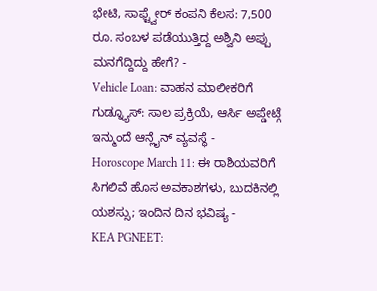ಭೇಟಿ, ಸಾಫ್ಟ್ವೇರ್ ಕಂಪನಿ ಕೆಲಸ: 7,500 ರೂ. ಸಂಬಳ ಪಡೆಯುತ್ತಿದ್ದ ಅಶ್ವಿನಿ ಅಪ್ಪು ಮನಗೆದ್ದಿದ್ದು ಹೇಗೆ? -
Vehicle Loan: ವಾಹನ ಮಾಲೀಕರಿಗೆ ಗುಡ್ನ್ಯೂಸ್: ಸಾಲ ಪ್ರಕ್ರಿಯೆ, ಆರ್ಸಿ ಅಪ್ಡೇಟ್ಗೆ ಇನ್ಮುಂದೆ ಆನ್ಲೈನ್ ವ್ಯವಸ್ಥೆ -
Horoscope March 11: ಈ ರಾಶಿಯವರಿಗೆ ಸಿಗಲಿವೆ ಹೊಸ ಅವಕಾಶಗಳು, ಬುದಕಿನಲ್ಲಿ ಯಶಸ್ಸು; ಇಂದಿನ ದಿನ ಭವಿಷ್ಯ -
KEA PGNEET: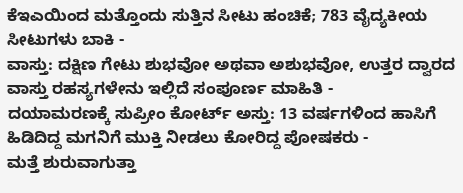ಕೆಇಎಯಿಂದ ಮತ್ತೊಂದು ಸುತ್ತಿನ ಸೀಟು ಹಂಚಿಕೆ; 783 ವೈದ್ಯಕೀಯ ಸೀಟುಗಳು ಬಾಕಿ -
ವಾಸ್ತು: ದಕ್ಷಿಣ ಗೇಟು ಶುಭವೋ ಅಥವಾ ಅಶುಭವೋ, ಉತ್ತರ ದ್ವಾರದ ವಾಸ್ತು ರಹಸ್ಯಗಳೇನು ಇಲ್ಲಿದೆ ಸಂಪೂರ್ಣ ಮಾಹಿತಿ -
ದಯಾಮರಣಕ್ಕೆ ಸುಪ್ರೀಂ ಕೋರ್ಟ್ ಅಸ್ತು: 13 ವರ್ಷಗಳಿಂದ ಹಾಸಿಗೆ ಹಿಡಿದಿದ್ದ ಮಗನಿಗೆ ಮುಕ್ತಿ ನೀಡಲು ಕೋರಿದ್ದ ಪೋಷಕರು -
ಮತ್ತೆ ಶುರುವಾಗುತ್ತಾ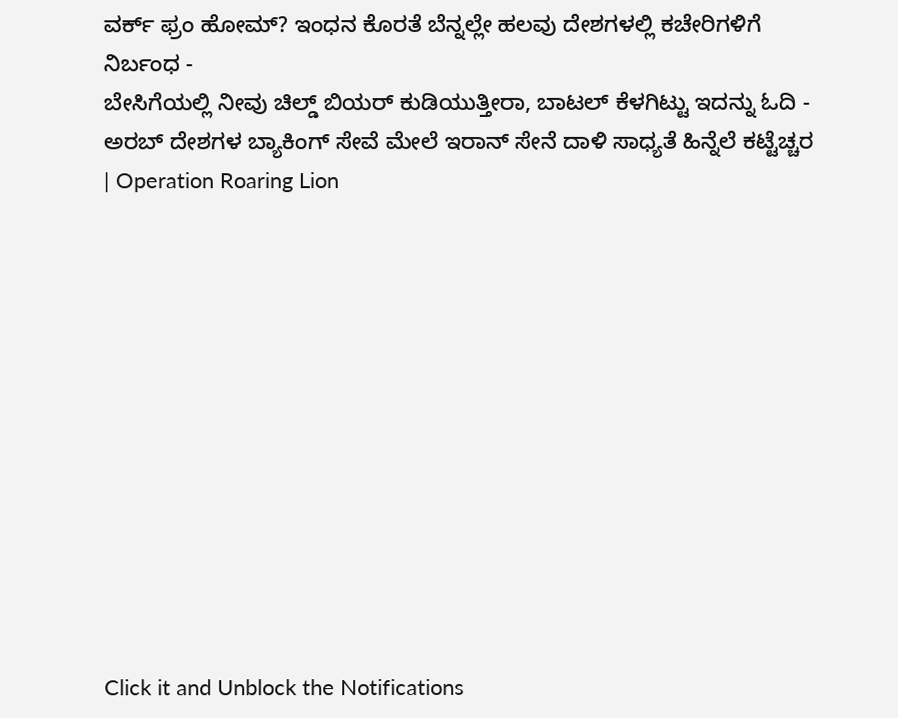ವರ್ಕ್ ಫ್ರಂ ಹೋಮ್? ಇಂಧನ ಕೊರತೆ ಬೆನ್ನಲ್ಲೇ ಹಲವು ದೇಶಗಳಲ್ಲಿ ಕಚೇರಿಗಳಿಗೆ ನಿರ್ಬಂಧ -
ಬೇಸಿಗೆಯಲ್ಲಿ ನೀವು ಚಿಲ್ಡ್ ಬಿಯರ್ ಕುಡಿಯುತ್ತೀರಾ, ಬಾಟಲ್ ಕೆಳಗಿಟ್ಟು ಇದನ್ನು ಓದಿ -
ಅರಬ್ ದೇಶಗಳ ಬ್ಯಾಕಿಂಗ್ ಸೇವೆ ಮೇಲೆ ಇರಾನ್ ಸೇನೆ ದಾಳಿ ಸಾಧ್ಯತೆ ಹಿನ್ನೆಲೆ ಕಟ್ಟೆಚ್ಚರ | Operation Roaring Lion












Click it and Unblock the Notifications